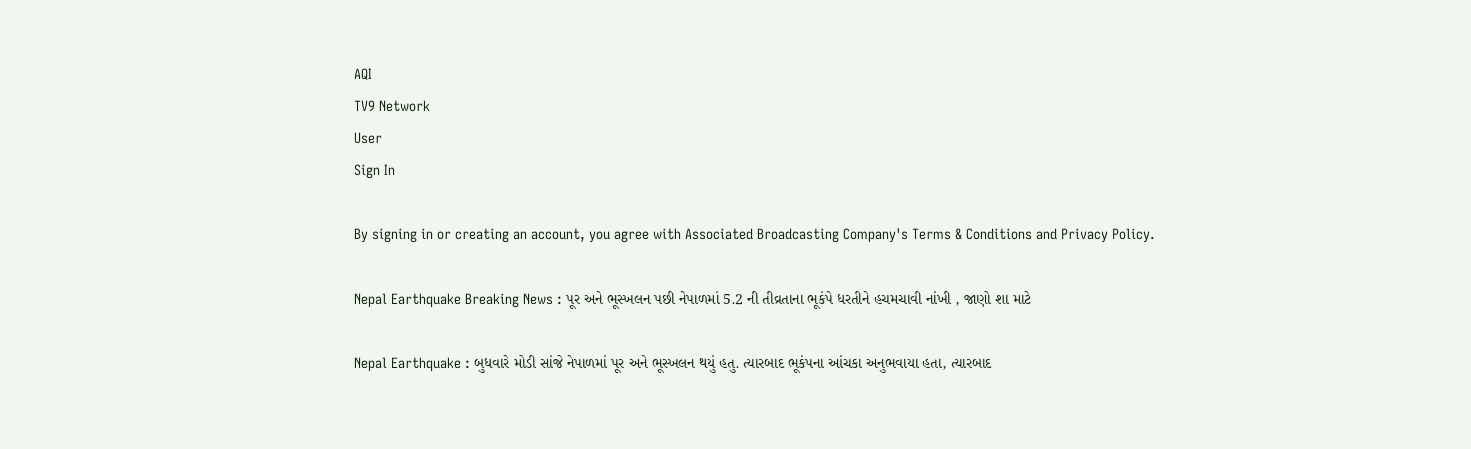AQI
TV9 Network
User
Sign In

By signing in or creating an account, you agree with Associated Broadcasting Company's Terms & Conditions and Privacy Policy.

Nepal Earthquake Breaking News : પૂર અને ભૂસ્ખલન પછી નેપાળમાં 5.2 ની તીવ્રતાના ભૂકંપે ધરતીને હચમચાવી નાંખી , જાણો શા માટે

Nepal Earthquake : બુધવારે મોડી સાંજે નેપાળમાં પૂર અને ભૂસ્ખલન થયું હતુ. ત્યારબાદ ભૂકંપના આંચકા અનુભવાયા હતા, ત્યારબાદ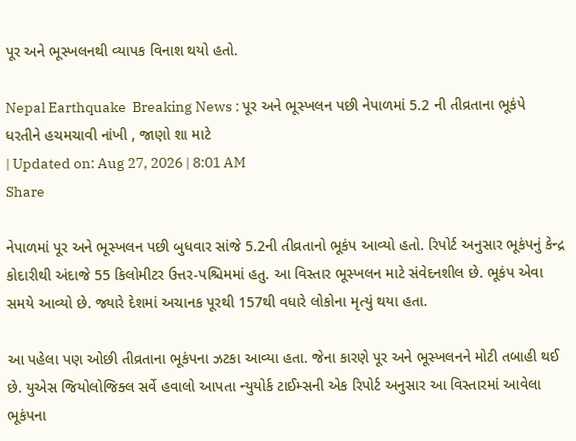પૂર અને ભૂસ્ખલનથી વ્યાપક વિનાશ થયો હતો.

Nepal Earthquake  Breaking News : પૂર અને ભૂસ્ખલન પછી નેપાળમાં 5.2 ની તીવ્રતાના ભૂકંપે ધરતીને હચમચાવી નાંખી , જાણો શા માટે
| Updated on: Aug 27, 2026 | 8:01 AM
Share

નેપાળમાં પૂર અને ભૂસ્ખલન પછી બુધવાર સાંજે 5.2ની તીવ્રતાનો ભૂકંપ આવ્યો હતો. રિપોર્ટ અનુસાર ભૂકંપનું કેન્દ્ર કોદારીથી અંદાજે 55 કિલોમીટર ઉત્તર-પશ્ચિમમાં હતુ. આ વિસ્તાર ભૂસ્ખલન માટે સંવેદનશીલ છે. ભૂકંપ એવા સમયે આવ્યો છે. જ્યારે દેશમાં અચાનક પૂરથી 157થી વધારે લોકોના મૃત્યું થયા હતા.

આ પહેલા પણ ઓછી તીવ્રતાના ભૂકંપના ઝટકા આવ્યા હતા. જેના કારણે પૂર અને ભૂસ્ખલનને મોટી તબાહી થઈ છે. યુએસ જિયોલોજિક્લ સર્વે હવાલો આપતા ન્યુયોર્ક ટાઈમ્સની એક રિપોર્ટ અનુસાર આ વિસ્તારમાં આવેલા ભૂકંપના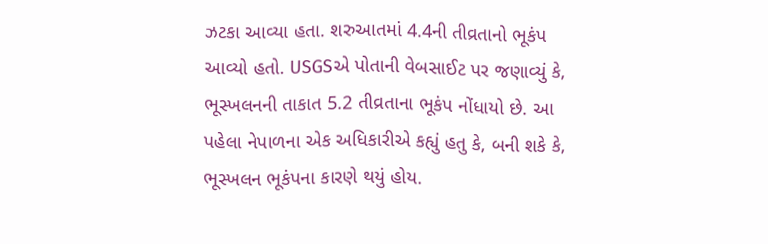ઝટકા આવ્યા હતા. શરુઆતમાં 4.4ની તીવ્રતાનો ભૂકંપ આવ્યો હતો. USGSએ પોતાની વેબસાઈટ પર જણાવ્યું કે, ભૂસ્ખલનની તાકાત 5.2 તીવ્રતાના ભૂકંપ નોંધાયો છે. આ પહેલા નેપાળના એક અધિકારીએ કહ્યું હતુ કે, બની શકે કે, ભૂસ્ખલન ભૂકંપના કારણે થયું હોય.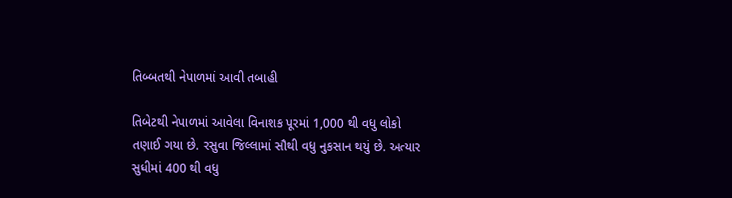તિબ્બતથી નેપાળમાં આવી તબાહી

તિબેટથી નેપાળમાં આવેલા વિનાશક પૂરમાં 1,000 થી વધુ લોકો તણાઈ ગયા છે. રસુવા જિલ્લામાં સૌથી વધુ નુકસાન થયું છે. અત્યાર સુધીમાં 400 થી વધુ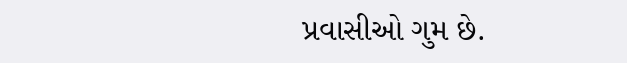પ્રવાસીઓ ગુમ છે.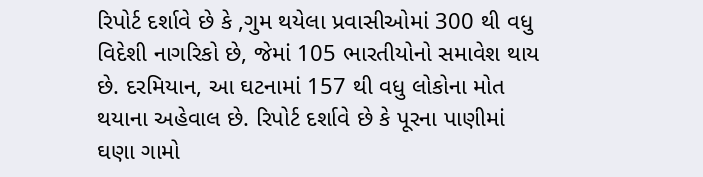રિપોર્ટ દર્શાવે છે કે ,ગુમ થયેલા પ્રવાસીઓમાં 300 થી વધુ વિદેશી નાગરિકો છે, જેમાં 105 ભારતીયોનો સમાવેશ થાય છે. દરમિયાન, આ ઘટનામાં 157 થી વધુ લોકોના મોત થયાના અહેવાલ છે. રિપોર્ટ દર્શાવે છે કે પૂરના પાણીમાં ઘણા ગામો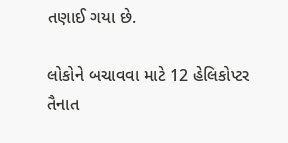તણાઈ ગયા છે.

લોકોને બચાવવા માટે 12 હેલિકોપ્ટર તૈનાત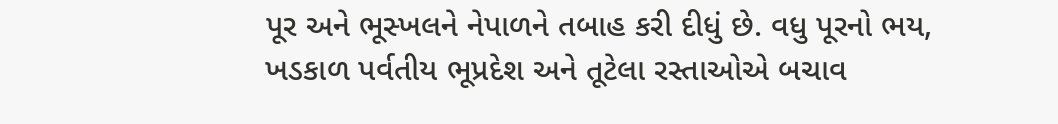પૂર અને ભૂસ્ખલને નેપાળને તબાહ કરી દીધું છે. વધુ પૂરનો ભય, ખડકાળ પર્વતીય ભૂપ્રદેશ અને તૂટેલા રસ્તાઓએ બચાવ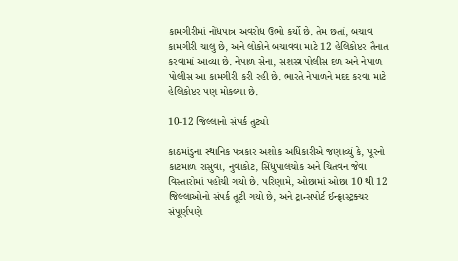કામગીરીમાં નોંધપાત્ર અવરોધ ઉભો કર્યો છે. તેમ છતાં, બચાવ કામગીરી ચાલુ છે, અને લોકોને બચાવવા માટે 12 હેલિકોપ્ટર તૈનાત કરવામાં આવ્યા છે. નેપાળ સેના, સશસ્ત્ર પોલીસ દળ અને નેપાળ પોલીસ આ કામગીરી કરી રહી છે. ભારતે નેપાળને મદદ કરવા માટે હેલિકોપ્ટર પણ મોકલ્યા છે.

10-12 જિલ્લાનો સંપર્ક તુટ્યો

કાઠમાંડુના સ્થાનિક પત્રકાર અશોક અધિકારીએ જણાવ્યું કે, પૂરનો કાટમાળ રાસુવા, નુવાકોટ, સિંધુપાલચોક અને ચિતવન જેવા વિસ્તારોમાં પહોંચી ગયો છે. પરિણામે, ઓછામાં ઓછા 10 થી 12 જિલ્લાઓનો સંપર્ક તૂટી ગયો છે, અને ટ્રાન્સપોર્ટ ઈન્ફ્રાસ્ટ્રક્ચર સંપૂર્ણપણે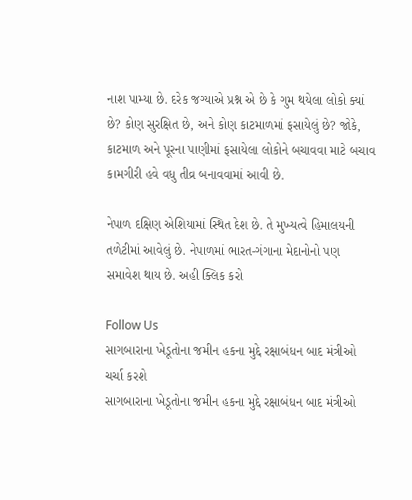નાશ પામ્યા છે. દરેક જગ્યાએ પ્રશ્ન એ છે કે ગુમ થયેલા લોકો ક્યાં છે? કોણ સુરક્ષિત છે, અને કોણ કાટમાળમાં ફસાયેલું છે? જોકે, કાટમાળ અને પૂરના પાણીમાં ફસાયેલા લોકોને બચાવવા માટે બચાવ કામગીરી હવે વધુ તીવ્ર બનાવવામાં આવી છે.

નેપાળ દક્ષિણ એશિયામાં સ્થિત દેશ છે. તે મુખ્યત્વે હિમાલયની તળેટીમાં આવેલું છે. નેપાળમાં ભારત-ગંગાના મેદાનોનો પણ સમાવેશ થાય છે. અહી ક્લિક કરો

Follow Us
સાગબારાના ખેડૂતોના જમીન હકના મુદ્દે રક્ષાબંધન બાદ મંત્રીઓ ચર્ચા કરશે
સાગબારાના ખેડૂતોના જમીન હકના મુદ્દે રક્ષાબંધન બાદ મંત્રીઓ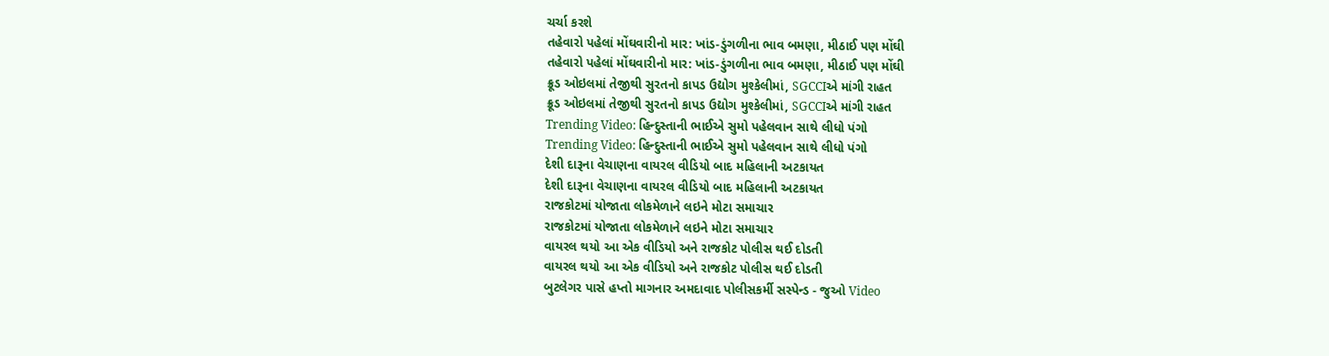ચર્ચા કરશે
તહેવારો પહેલાં મોંઘવારીનો માર: ખાંડ-ડુંગળીના ભાવ બમણા, મીઠાઈ પણ મોંઘી
તહેવારો પહેલાં મોંઘવારીનો માર: ખાંડ-ડુંગળીના ભાવ બમણા, મીઠાઈ પણ મોંઘી
ક્રૂડ ઓઇલમાં તેજીથી સુરતનો કાપડ ઉદ્યોગ મુશ્કેલીમાં, SGCCIએ માંગી રાહત
ક્રૂડ ઓઇલમાં તેજીથી સુરતનો કાપડ ઉદ્યોગ મુશ્કેલીમાં, SGCCIએ માંગી રાહત
Trending Video: હિન્દુસ્તાની ભાઈએ સુમો પહેલવાન સાથે લીધો પંગો
Trending Video: હિન્દુસ્તાની ભાઈએ સુમો પહેલવાન સાથે લીધો પંગો
દેશી દારૂના વેચાણના વાયરલ વીડિયો બાદ મહિલાની અટકાયત
દેશી દારૂના વેચાણના વાયરલ વીડિયો બાદ મહિલાની અટકાયત
રાજકોટમાં યોજાતા લોકમેળાને લઇને મોટા સમાચાર
રાજકોટમાં યોજાતા લોકમેળાને લઇને મોટા સમાચાર
વાયરલ થયો આ એક વીડિયો અને રાજકોટ પોલીસ થઈ દોડતી
વાયરલ થયો આ એક વીડિયો અને રાજકોટ પોલીસ થઈ દોડતી
બુટલેગર પાસે હપ્તો માગનાર અમદાવાદ પોલીસકર્મી સસ્પેન્ડ - જુઓ Video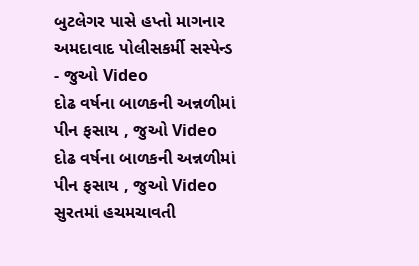બુટલેગર પાસે હપ્તો માગનાર અમદાવાદ પોલીસકર્મી સસ્પેન્ડ - જુઓ Video
દોઢ વર્ષના બાળકની અન્નળીમાં પીન ફસાય , જુઓ Video
દોઢ વર્ષના બાળકની અન્નળીમાં પીન ફસાય , જુઓ Video
સુરતમાં હચમચાવતી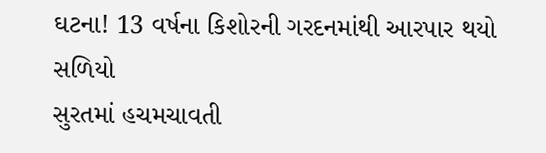ઘટના! 13 વર્ષના કિશોરની ગરદનમાંથી આરપાર થયો સળિયો
સુરતમાં હચમચાવતી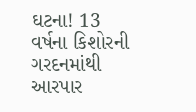ઘટના! 13 વર્ષના કિશોરની ગરદનમાંથી આરપાર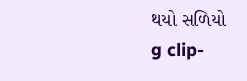થયો સળિયો
g clip-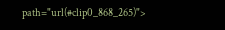path="url(#clip0_868_265)">